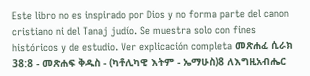Este libro no es inspirado por Dios y no forma parte del canon cristiano ni del Tanaj judío. Se muestra solo con fines históricos y de estudio. Ver explicación completa መጽሐፈ ሲራክ 38:8 - መጽሐፍ ቅዱስ - (ካቶሊካዊ እትም - ኤማሁስ)8 ለእግዚአብሔር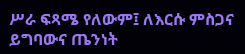ሥራ ፍጻሜ የለውም፤ ለእርሱ ምስጋና ይግባውና ጤንነት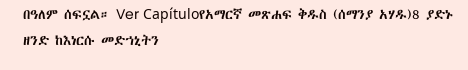በዓለም ሰፍኗል። Ver Capítuloየአማርኛ መጽሐፍ ቅዱስ (ሰማንያ አሃዱ)8 ያድኑ ዘንድ ከእነርሱ መድኀኒትን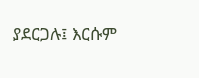ያደርጋሉ፤ እርሱም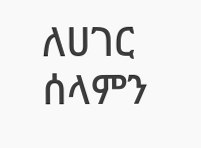ለሀገር ሰላምን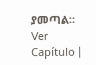ያመጣል። Ver Capítulo |